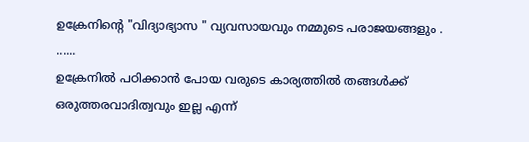ഉക്രേനിന്റെ "വിദ്യാഭ്യാസ " വ്യവസായവും നമ്മുടെ പരാജയങ്ങളും .
......
ഉക്രേനിൽ പഠിക്കാൻ പോയ വരുടെ കാര്യത്തിൽ തങ്ങൾക്ക് ഒരുത്തരവാദിത്വവും ഇല്ല എന്ന്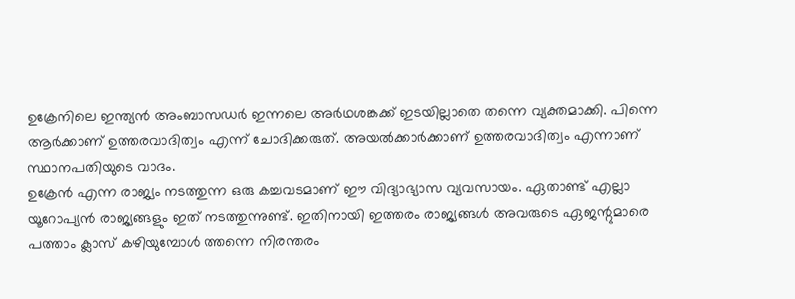ഉക്രേനിലെ ഇന്ത്യൻ അംബാസഡർ ഇന്നലെ അർഥശങ്കക്ക് ഇടയില്ലാതെ തന്നെ വ്യക്തമാക്കി. പിന്നെ ആർക്കാണ് ഉത്തരവാദിത്വം എന്ന് ചോദിക്കരുത്. അയൽക്കാർക്കാണ് ഉത്തരവാദിത്വം എന്നാണ് സ്ഥാനപതിയുടെ വാദം.
ഉക്രേൻ എന്ന രാജ്യം നടത്തുന്ന ഒരു കച്ചവടമാണ് ഈ വിദ്യാഭ്യാസ വ്യവസായം. ഏതാണ്ട് എല്ലാ യൂറോപ്യൻ രാജ്യങ്ങളും ഇത് നടത്തുന്നുണ്ട്. ഇതിനായി ഇത്തരം രാജ്യങ്ങൾ അവരുടെ ഏജന്റുമാരെ പത്താം ക്ലാസ് കഴിയുമ്പോൾ ത്തന്നെ നിരന്തരം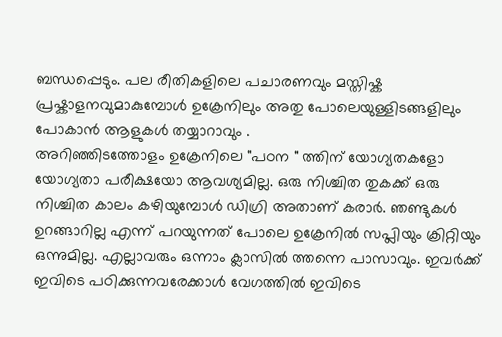ബന്ധപ്പെടും. പല രീതികളിലെ പചാരണവും മസ്തിഷ്ക പ്രഷ്കാളനവുമാകുമ്പോൾ ഉക്രേനിലും അതു പോലെയുള്ളിടങ്ങളിലും പോകാൻ ആളുകൾ തയ്യാറാവും .
അറിഞ്ഞിടത്തോളം ഉക്രേനിലെ "പഠന " ത്തിന് യോഗ്യതകളോ യോഗ്യതാ പരീക്ഷയോ ആവശ്യമില്ല. ഒരു നിശ്ചിത തുകക്ക് ഒരു നിശ്ചിത കാലം കഴിയുമ്പോൾ ഡിഗ്രി അതാണ് കരാർ. ഞണ്ടുകൾ ഉറങ്ങാറില്ല എന്ന് പറയുന്നത് പോലെ ഉക്രേനിൽ സപ്ലിയും ക്രിറ്റിയും ഒന്നുമില്ല. എല്ലാവരും ഒന്നാം ക്ലാസിൽ ത്തന്നെ പാസാവും. ഇവർക്ക് ഇവിടെ പഠിക്കുന്നവരേക്കാൾ വേഗത്തിൽ ഇവിടെ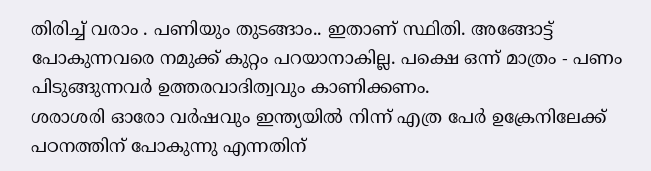തിരിച്ച് വരാം . പണിയും തുടങ്ങാം.. ഇതാണ് സ്ഥിതി. അങ്ങോട്ട് പോകുന്നവരെ നമുക്ക് കുറ്റം പറയാനാകില്ല. പക്ഷെ ഒന്ന് മാത്രം - പണം പിടുങ്ങുന്നവർ ഉത്തരവാദിത്വവും കാണിക്കണം.
ശരാശരി ഓരോ വർഷവും ഇന്ത്യയിൽ നിന്ന് എത്ര പേർ ഉക്രേനിലേക്ക് പഠനത്തിന് പോകുന്നു എന്നതിന്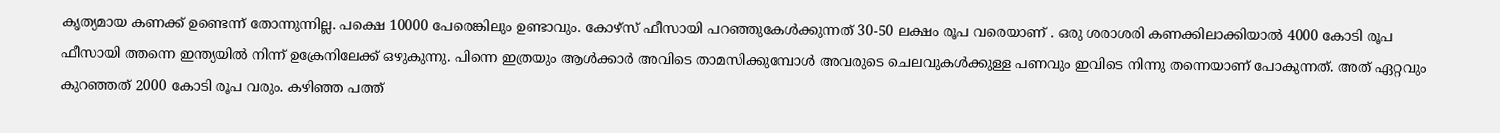കൃത്യമായ കണക്ക് ഉണ്ടെന്ന് തോന്നുന്നില്ല. പക്ഷെ 10000 പേരെങ്കിലും ഉണ്ടാവും. കോഴ്സ് ഫീസായി പറഞ്ഞുകേൾക്കുന്നത് 30-50 ലക്ഷം രൂപ വരെയാണ് . ഒരു ശരാശരി കണക്കിലാക്കിയാൽ 4000 കോടി രൂപ ഫീസായി ത്തന്നെ ഇന്ത്യയിൽ നിന്ന് ഉക്രേനിലേക്ക് ഒഴുകുന്നു. പിന്നെ ഇത്രയും ആൾക്കാർ അവിടെ താമസിക്കുമ്പോൾ അവരുടെ ചെലവുകൾക്കുള്ള പണവും ഇവിടെ നിന്നു തന്നെയാണ് പോകുന്നത്. അത് ഏറ്റവും കുറഞ്ഞത് 2000 കോടി രൂപ വരും. കഴിഞ്ഞ പത്ത്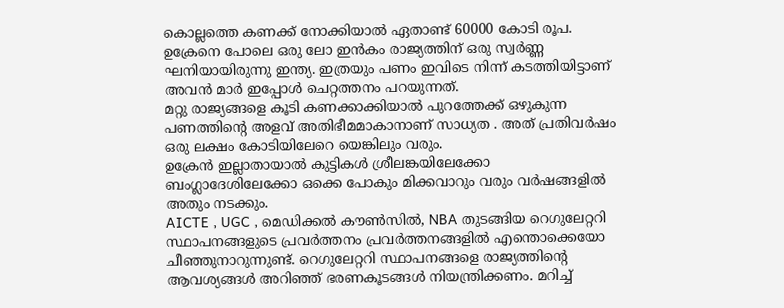കൊല്ലത്തെ കണക്ക് നോക്കിയാൽ ഏതാണ്ട് 60000 കോടി രൂപ. ഉക്രേനെ പോലെ ഒരു ലോ ഇൻകം രാജ്യത്തിന് ഒരു സ്വർണ്ണ ഘനിയായിരുന്നു ഇന്ത്യ. ഇത്രയും പണം ഇവിടെ നിന്ന് കടത്തിയിട്ടാണ് അവൻ മാർ ഇപ്പോൾ ചെറ്റത്തനം പറയുന്നത്.
മറ്റു രാജ്യങ്ങളെ കൂടി കണക്കാക്കിയാൽ പുറത്തേക്ക് ഒഴുകുന്ന പണത്തിന്റെ അളവ് അതിഭീമമാകാനാണ് സാധ്യത . അത് പ്രതിവർഷം ഒരു ലക്ഷം കോടിയിലേറെ യെങ്കിലും വരും.
ഉക്രേൻ ഇല്ലാതായാൽ കുട്ടികൾ ശ്രീലങ്കയിലേക്കോ ബംഗ്ലാദേശിലേക്കോ ഒക്കെ പോകും മിക്കവാറും വരും വർഷങ്ങളിൽ അതും നടക്കും.
AICTE , UGC , മെഡിക്കൽ കൗൺസിൽ, NBA തുടങ്ങിയ റെഗുലേറ്ററി സ്ഥാപനങ്ങളുടെ പ്രവർത്തനം പ്രവർത്തനങ്ങളിൽ എന്തൊക്കെയോ ചീഞ്ഞുനാറുന്നുണ്ട്. റെഗുലേറ്ററി സ്ഥാപനങ്ങളെ രാജ്യത്തിന്റെ ആവശ്യങ്ങൾ അറിഞ്ഞ് ഭരണകൂടങ്ങൾ നിയന്ത്രിക്കണം. മറിച്ച്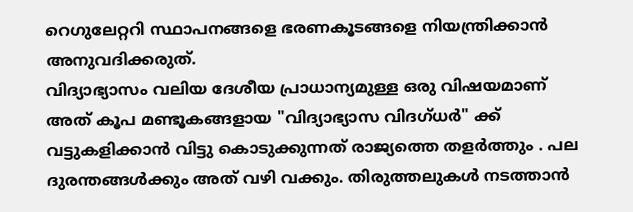റെഗുലേറ്ററി സ്ഥാപനങ്ങളെ ഭരണകൂടങ്ങളെ നിയന്ത്രിക്കാൻ അനുവദിക്കരുത്.
വിദ്യാഭ്യാസം വലിയ ദേശീയ പ്രാധാന്യമുള്ള ഒരു വിഷയമാണ് അത് കൂപ മണ്ടൂകങ്ങളായ "വിദ്യാഭ്യാസ വിദഗ്ധർ" ക്ക് വട്ടുകളിക്കാൻ വിട്ടു കൊടുക്കുന്നത് രാജ്യത്തെ തളർത്തും . പല ദുരന്തങ്ങൾക്കും അത് വഴി വക്കും. തിരുത്തലുകൾ നടത്താൻ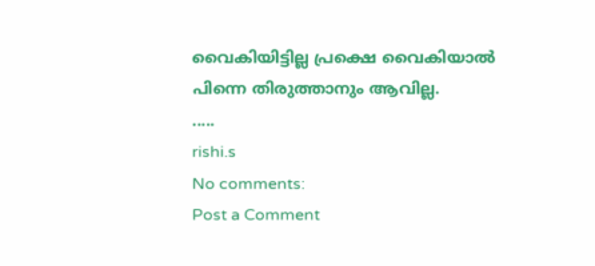വൈകിയിട്ടില്ല പ്രക്ഷെ വൈകിയാൽ പിന്നെ തിരുത്താനും ആവില്ല.
.....
rishi.s
No comments:
Post a Comment